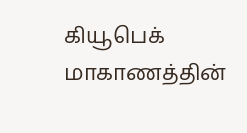கியூபெக் மாகாணத்தின்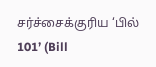சர்ச்சைக்குரிய ‘பில் 101’ (Bill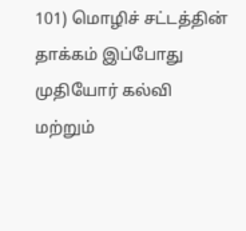101) மொழிச் சட்டத்தின் தாக்கம் இப்போது முதியோர் கல்வி மற்றும்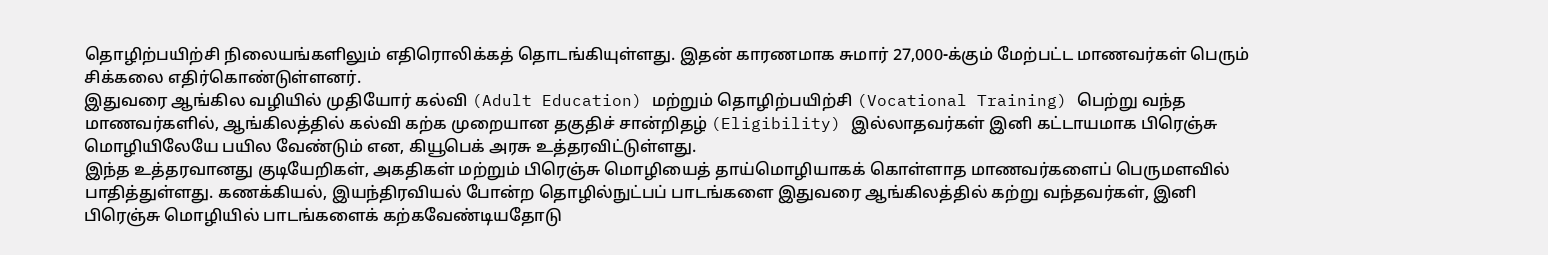தொழிற்பயிற்சி நிலையங்களிலும் எதிரொலிக்கத் தொடங்கியுள்ளது. இதன் காரணமாக சுமார் 27,000-க்கும் மேற்பட்ட மாணவர்கள் பெரும் சிக்கலை எதிர்கொண்டுள்ளனர்.
இதுவரை ஆங்கில வழியில் முதியோர் கல்வி (Adult Education) மற்றும் தொழிற்பயிற்சி (Vocational Training) பெற்று வந்த மாணவர்களில், ஆங்கிலத்தில் கல்வி கற்க முறையான தகுதிச் சான்றிதழ் (Eligibility) இல்லாதவர்கள் இனி கட்டாயமாக பிரெஞ்சு மொழியிலேயே பயில வேண்டும் என, கியூபெக் அரசு உத்தரவிட்டுள்ளது.
இந்த உத்தரவானது குடியேறிகள், அகதிகள் மற்றும் பிரெஞ்சு மொழியைத் தாய்மொழியாகக் கொள்ளாத மாணவர்களைப் பெருமளவில் பாதித்துள்ளது. கணக்கியல், இயந்திரவியல் போன்ற தொழில்நுட்பப் பாடங்களை இதுவரை ஆங்கிலத்தில் கற்று வந்தவர்கள், இனி பிரெஞ்சு மொழியில் பாடங்களைக் கற்கவேண்டியதோடு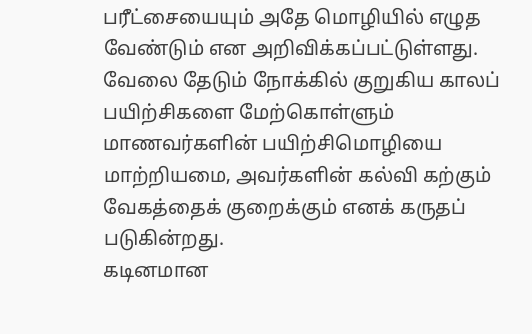பரீட்சையையும் அதே மொழியில் எழுத வேண்டும் என அறிவிக்கப்பட்டுள்ளது.
வேலை தேடும் நோக்கில் குறுகிய காலப் பயிற்சிகளை மேற்கொள்ளும் மாணவர்களின் பயிற்சிமொழியை மாற்றியமை, அவர்களின் கல்வி கற்கும் வேகத்தைக் குறைக்கும் எனக் கருதப் படுகின்றது.
கடினமான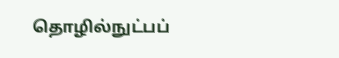தொழில்நுட்பப்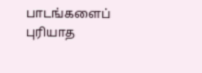பாடங்களைப் புரியாத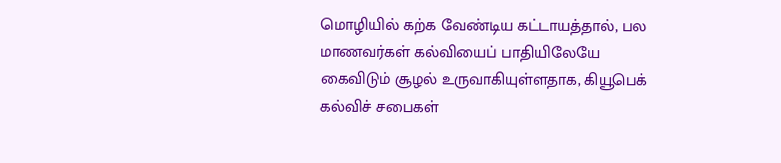மொழியில் கற்க வேண்டிய கட்டாயத்தால், பல மாணவர்கள் கல்வியைப் பாதியிலேயே கைவிடும் சூழல் உருவாகியுள்ளதாக, கியூபெக் கல்விச் சபைகள்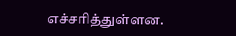எச்சரித்துள்ளன.